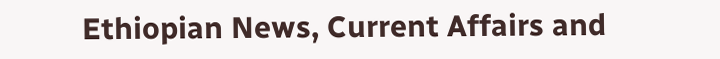Ethiopian News, Current Affairs and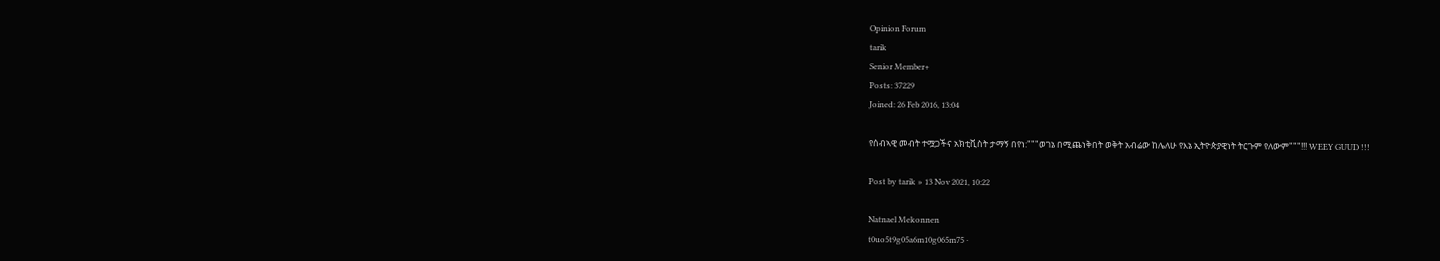Opinion Forum
tarik
Senior Member+
Posts: 37229
Joined: 26 Feb 2016, 13:04

የሰብኣዊ መብት ተሟጋችና አክቲቪስት ታማኝ በየነ:"""ወገኔ በሚጨነቅበት ወቅት አብሬው ከሌለሁ የእኔ ኢትዮጵያዊነት ትርጉም የለውም"""!!! WEEY GUUD !!!

Post by tarik » 13 Nov 2021, 10:22

Natnael Mekonnen
t0uo5t9g05a6m10g065m75 ·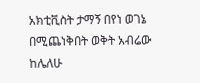አክቲቪስት ታማኝ በየነ ወገኔ በሚጨነቅበት ወቅት አብሬው ከሌለሁ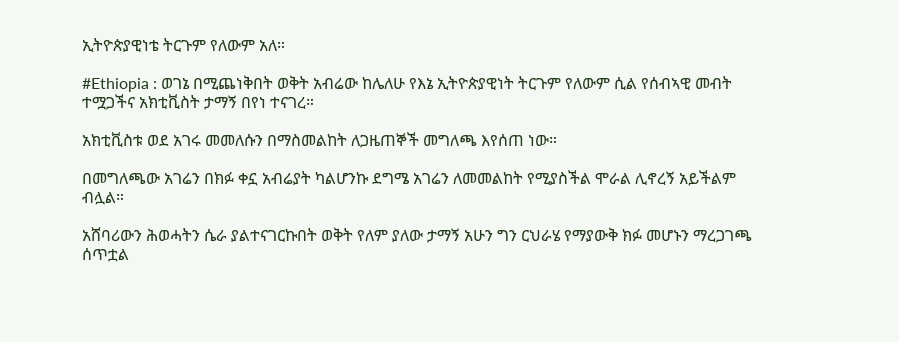ኢትዮጵያዊነቴ ትርጉም የለውም አለ።

#Ethiopia : ወገኔ በሚጨነቅበት ወቅት አብሬው ከሌለሁ የእኔ ኢትዮጵያዊነት ትርጉም የለውም ሲል የሰብኣዊ መብት ተሟጋችና አክቲቪስት ታማኝ በየነ ተናገረ።

አክቲቪስቱ ወደ አገሩ መመለሱን በማስመልከት ለጋዜጠኞች መግለጫ እየሰጠ ነው።

በመግለጫው አገሬን በክፉ ቀኗ አብሬያት ካልሆንኩ ደግሜ አገሬን ለመመልከት የሚያስችል ሞራል ሊኖረኝ አይችልም ብሏል።

አሸባሪውን ሕወሓትን ሴራ ያልተናገርኩበት ወቅት የለም ያለው ታማኝ አሁን ግን ርህራሄ የማያውቅ ክፉ መሆኑን ማረጋገጫ ሰጥቷል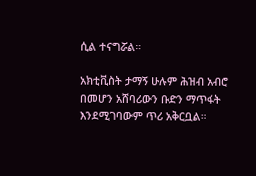ሲል ተናግሯል።

አክቲቪስት ታማኝ ሁሉም ሕዝብ አብሮ በመሆን አሸባሪውን ቡድን ማጥፋት እንደሚገባውም ጥሪ አቅርቧል።